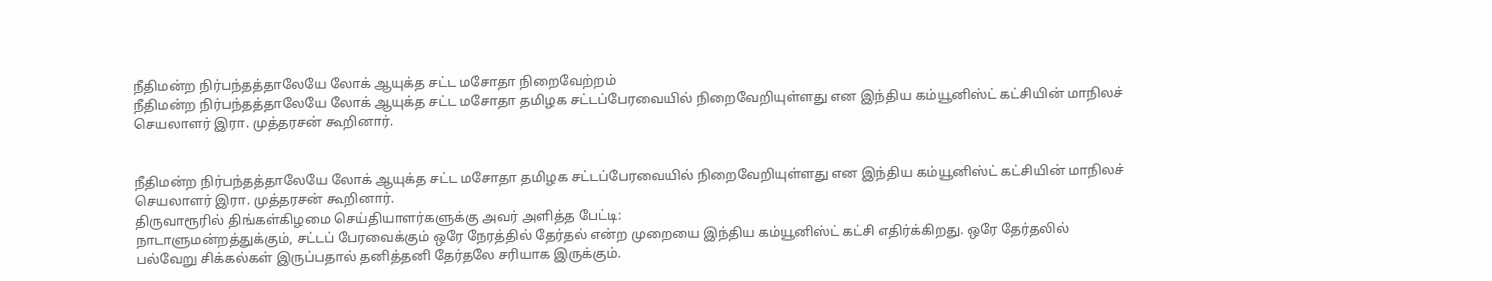நீதிமன்ற நிர்பந்தத்தாலேயே லோக் ஆயுக்த சட்ட மசோதா நிறைவேற்றம்
நீதிமன்ற நிர்பந்தத்தாலேயே லோக் ஆயுக்த சட்ட மசோதா தமிழக சட்டப்பேரவையில் நிறைவேறியுள்ளது என இந்திய கம்யூனிஸ்ட் கட்சியின் மாநிலச் செயலாளர் இரா. முத்தரசன் கூறினார்.


நீதிமன்ற நிர்பந்தத்தாலேயே லோக் ஆயுக்த சட்ட மசோதா தமிழக சட்டப்பேரவையில் நிறைவேறியுள்ளது என இந்திய கம்யூனிஸ்ட் கட்சியின் மாநிலச் செயலாளர் இரா. முத்தரசன் கூறினார்.
திருவாரூரில் திங்கள்கிழமை செய்தியாளர்களுக்கு அவர் அளித்த பேட்டி:
நாடாளுமன்றத்துக்கும், சட்டப் பேரவைக்கும் ஒரே நேரத்தில் தேர்தல் என்ற முறையை இந்திய கம்யூனிஸ்ட் கட்சி எதிர்க்கிறது. ஒரே தேர்தலில் பல்வேறு சிக்கல்கள் இருப்பதால் தனித்தனி தேர்தலே சரியாக இருக்கும்.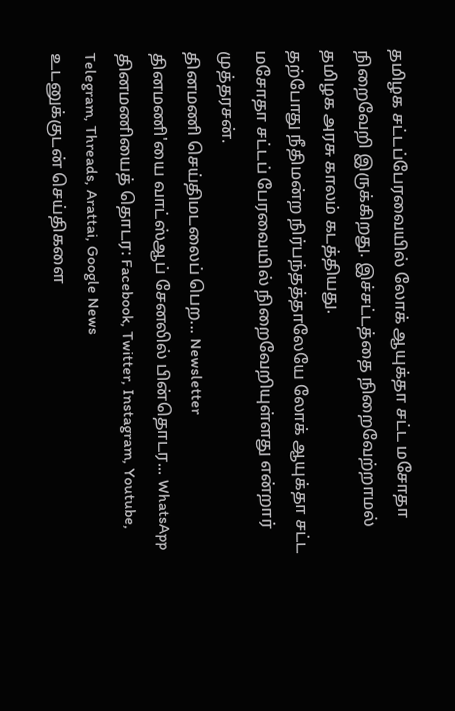தமிழக சட்டப்பேரவையில் லோக் ஆயுக்தா சட்ட மசோதா நிறைவேறி இருக்கிறது. இச்சட்டத்தை நிறைவேற்றாமல் தமிழக அரசு காலம் கடத்தியது.
தற்போது நீதிமன்ற நிர்பந்தத்தாலேயே லோக் ஆயுக்தா சட்ட மசோதா சட்டப் பேரவையில் நிறைவேறியுள்ளது என்றார் முத்தரசன்.
தினமணி செய்திமடலைப் பெற... Newsletter
தினமணி'யை வாட்ஸ்ஆப் சேனலில் பின்தொடர... WhatsApp
தினமணியைத் தொடர: Facebook, Twitter, Instagram, Youtube, Telegram, Threads, Arattai, Google News
உடனுக்குடன் செய்திகளை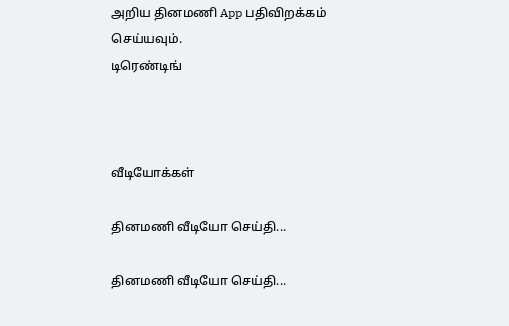அறிய தினமணி App பதிவிறக்கம் செய்யவும்.
டிரெண்டிங்



வீடியோக்கள்

தினமணி வீடியோ செய்தி...

தினமணி வீடியோ செய்தி...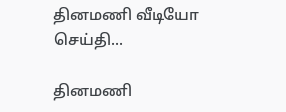தினமணி வீடியோ செய்தி...

தினமணி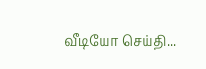வீடியோ செய்தி...